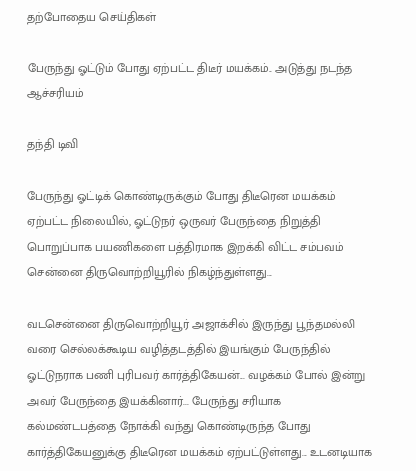தற்போதைய செய்திகள்

பேருந்து ஓட்டும் போது ஏற்பட்ட திடீர் மயக்கம்.. அடுத்து நடந்த ஆச்சரியம்

தந்தி டிவி

பேருந்து ஓட்டிக் கொண்டிருக்கும் போது திடீரென மயக்கம் ஏற்பட்ட நிலையில், ஓட்டுநர் ஒருவர் பேருந்தை நிறுத்தி பொறுப்பாக பயணிகளை பத்திரமாக இறக்கி விட்ட சம்பவம் சென்னை திருவொற்றியூரில் நிகழ்ந்துள்ளது...

வடசென்னை திருவொற்றியூர் அஜாக்சில் இருந்து பூந்தமல்லி வரை செல்லக்கூடிய வழித்தடத்தில் இயங்கும் பேருந்தில் ஓட்டுநராக பணி புரிபவர் கார்த்திகேயன்... வழக்கம் போல் இன்று அவர் பேருந்தை இயக்கினார்... பேருந்து சரியாக கல்மண்டபத்தை நோக்கி வந்து கொண்டிருந்த போது கார்த்திகேயனுக்கு திடீரென மயக்கம் ஏற்பட்டுள்ளது... உடனடியாக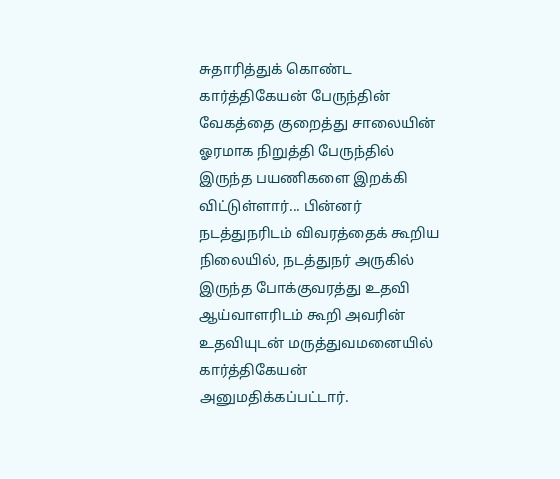சுதாரித்துக் கொண்ட கார்த்திகேயன் பேருந்தின் வேகத்தை குறைத்து சாலையின் ஓரமாக நிறுத்தி பேருந்தில் இருந்த பயணிகளை இறக்கி விட்டுள்ளார்... பின்னர் நடத்துநரிடம் விவரத்தைக் கூறிய நிலையில், நடத்துநர் அருகில் இருந்த போக்குவரத்து உதவி ஆய்வாளரிடம் கூறி அவரின் உதவியுடன் மருத்துவமனையில் கார்த்திகேயன் அனுமதிக்கப்பட்டார்.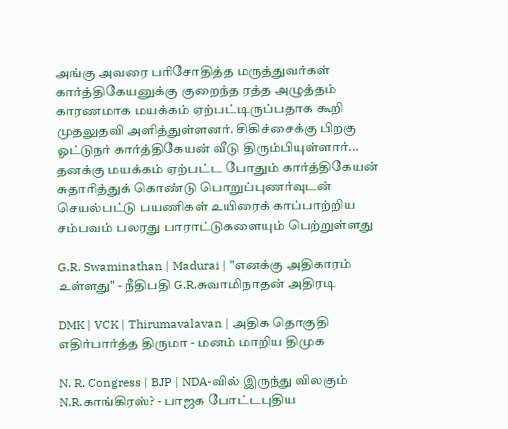அங்கு அவரை பரிசோதித்த மருத்துவர்கள் கார்த்திகேயனுக்கு குறைந்த ரத்த அழுத்தம் காரணமாக மயக்கம் ஏற்பட்டிருப்பதாக கூறி முதலுதவி அளித்துள்ளனர். சிகிச்சைக்கு பிறகு ஓட்டுநர் கார்த்திகேயன் வீடு திரும்பியுள்ளார்... தனக்கு மயக்கம் ஏற்பட்ட போதும் கார்த்திகேயன் சுதாரித்துக் கொண்டு பொறுப்புணர்வுடன் செயல்பட்டு பயணிகள் உயிரைக் காப்பாற்றிய சம்பவம் பலரது பாராட்டுகளையும் பெற்றுள்ளது

G.R. Swaminathan | Madurai | "எனக்கு அதிகாரம் உள்ளது" - நீதிபதி G.R.சுவாமிநாதன் அதிரடி

DMK | VCK | Thirumavalavan | அதிக தொகுதி எதிர்பார்த்த திருமா - மனம் மாறிய திமுக

N. R. Congress | BJP | NDA-வில் இருந்து விலகும் N.R.காங்கிரஸ்? - பாஜக போட்டபுதிய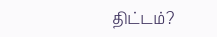திட்டம்?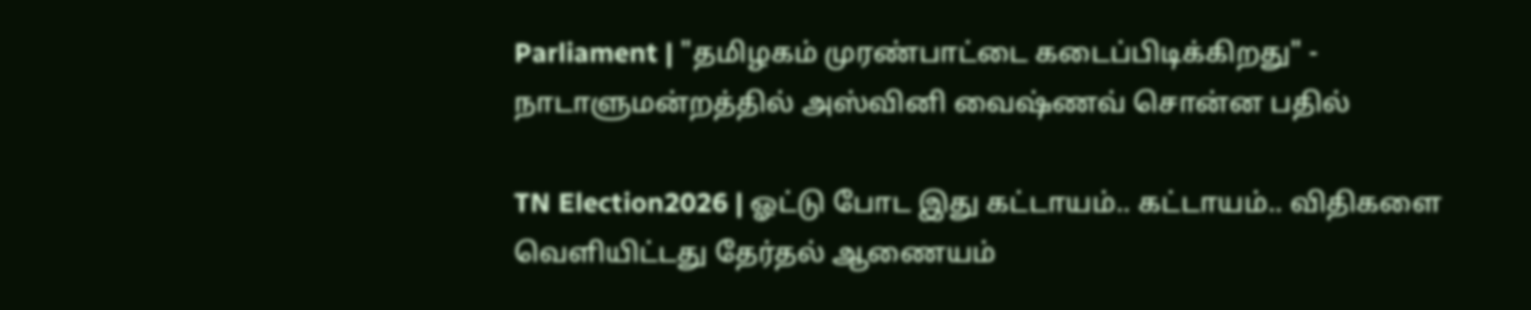Parliament | "தமிழகம் முரண்பாட்டை கடைப்பிடிக்கிறது" - நாடாளுமன்றத்தில் அஸ்வினி வைஷ்ணவ் சொன்ன பதில்

TN Election2026 | ஓட்டு போட இது கட்டாயம்.. கட்டாயம்.. விதிகளை வெளியிட்டது தேர்தல் ஆணையம்